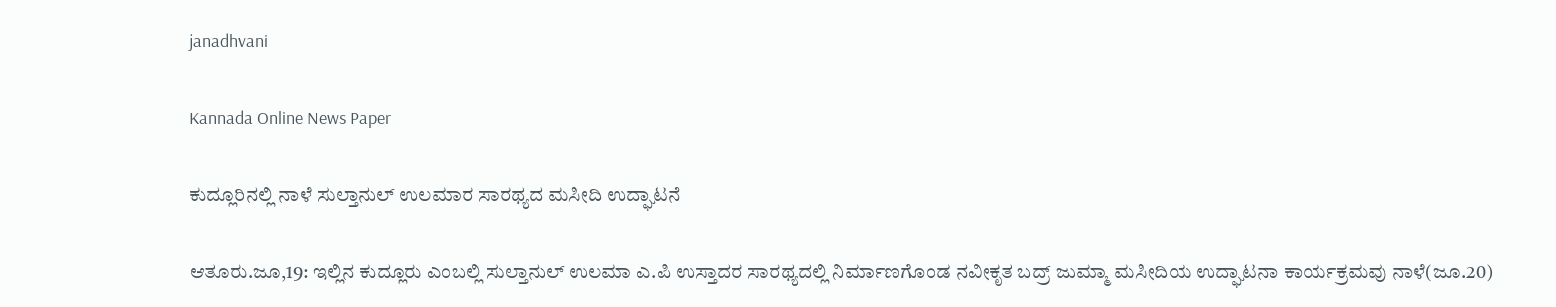janadhvani

Kannada Online News Paper

ಕುದ್ಲೂರಿನಲ್ಲಿ ನಾಳೆ ಸುಲ್ತಾನುಲ್ ಉಲಮಾರ ಸಾರಥ್ಯದ ಮಸೀದಿ ಉದ್ಘಾಟನೆ

ಆತೂರು.ಜೂ,19: ಇಲ್ಲಿನ ಕುದ್ಲೂರು ಎಂಬಲ್ಲಿ ಸುಲ್ತಾನುಲ್ ಉಲಮಾ ಎ.ಪಿ ಉಸ್ತಾದರ ಸಾರಥ್ಯದಲ್ಲಿ ನಿರ್ಮಾಣಗೊಂಡ ನವೀಕೃತ ಬದ್ರ್ ಜುಮ್ಮಾ ಮಸೀದಿಯ ಉದ್ಘಾಟನಾ ಕಾರ್ಯಕ್ರಮವು ನಾಳೆ(ಜೂ.20)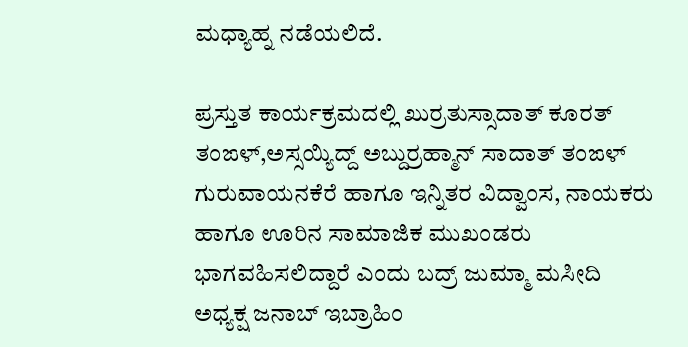ಮಧ್ಯಾಹ್ನ ನಡೆಯಲಿದೆ.

ಪ್ರಸ್ತುತ ಕಾರ್ಯಕ್ರಮದಲ್ಲಿ ಖುರ್ರತುಸ್ಸಾದಾತ್ ಕೂರತ್ ತಂಙಳ್,ಅಸ್ಸಯ್ಯಿದ್ದ್ ಅಬ್ದುರ್ರಹ್ಮಾನ್ ಸಾದಾತ್ ತಂಙಳ್ ಗುರುವಾಯನಕೆರೆ ಹಾಗೂ ಇನ್ನಿತರ ವಿದ್ವಾಂಸ, ನಾಯಕರು ಹಾಗೂ ಊರಿನ ಸಾಮಾಜಿಕ ಮುಖಂಡರು ಭಾಗವಹಿಸಲಿದ್ದಾರೆ ಎಂದು ಬದ್ರ್ ಜುಮ್ಮಾ ಮಸೀದಿ ಅಧ್ಯಕ್ಷ ಜನಾಬ್ ಇಬ್ರಾಹಿಂ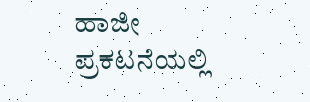ಹಾಜೀ ಪ್ರಕಟನೆಯಲ್ಲಿ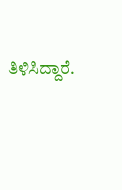ತಿಳಿಸಿದ್ದಾರೆ.